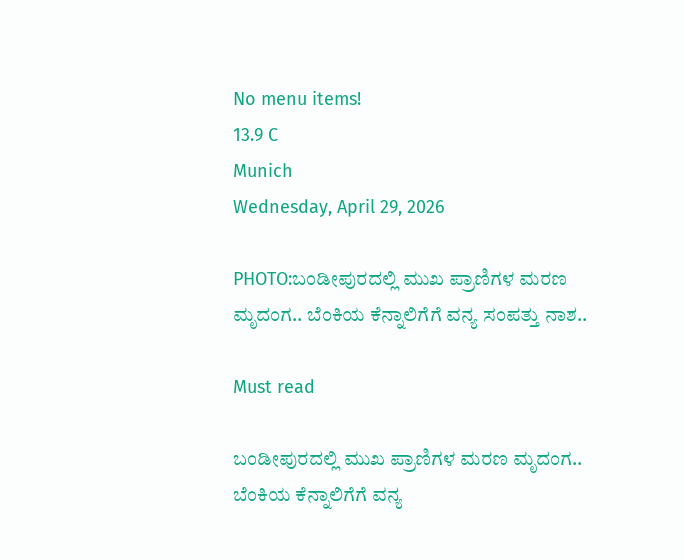No menu items!
13.9 C
Munich
Wednesday, April 29, 2026

PHOTO:ಬಂಡೀಪುರದಲ್ಲಿ ಮುಖ ಪ್ರಾಣಿಗಳ ಮರಣ ಮೃದಂಗ.. ಬೆಂಕಿಯ ಕೆನ್ನಾಲಿಗೆಗೆ ವನ್ಯ ಸಂಪತ್ತು ನಾಶ..

Must read

ಬಂಡೀಪುರದಲ್ಲಿ ಮುಖ ಪ್ರಾಣಿಗಳ ಮರಣ ಮೃದಂಗ.. ಬೆಂಕಿಯ ಕೆನ್ನಾಲಿಗೆಗೆ ವನ್ಯ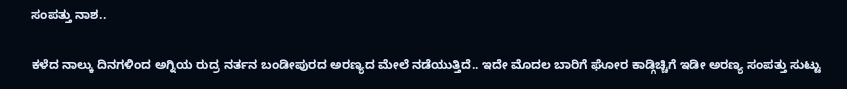ಸಂಪತ್ತು ನಾಶ..

ಕಳೆದ ನಾಲ್ಕು ದಿನಗಳಿಂದ ಅಗ್ನಿಯ ರುದ್ರ ನರ್ತನ ಬಂಡೀಪುರದ ಅರಣ್ಯದ ಮೇಲೆ ನಡೆಯುತ್ತಿದೆ.. ಇದೇ ಮೊದಲ ಬಾರಿಗೆ ಘೋರ ಕಾಡ್ಗಿಚ್ಚಿಗೆ ಇಡೀ ಅರಣ್ಯ ಸಂಪತ್ತು ಸುಟ್ಟು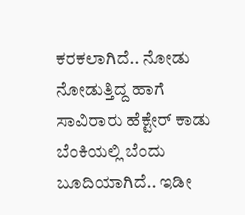ಕರಕಲಾಗಿದೆ.. ನೋಡು ನೋಡುತ್ತಿದ್ದ ಹಾಗೆ ಸಾವಿರಾರು ಹೆಕ್ಟೇರ್ ಕಾಡು ಬೆಂಕಿಯಲ್ಲಿ ಬೆಂದು ಬೂದಿಯಾಗಿದೆ.. ಇಡೀ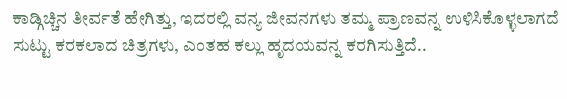ಕಾಡ್ಗಿಚ್ಚಿನ ತೀರ್ವತೆ ಹೇಗಿತ್ತು, ಇದರಲ್ಲಿ ವನ್ಯ ಜೀವನಗಳು ತಮ್ಮ ಪ್ರಾಣವನ್ನ ಉಳಿಸಿಕೊಳ್ಳಲಾಗದೆ ಸುಟ್ಟು ಕರಕಲಾದ ಚಿತ್ರಗಳು, ಎಂತಹ ಕಲ್ಲು ಹೃದಯವನ್ನ ಕರಗಿಸುತ್ತಿದೆ..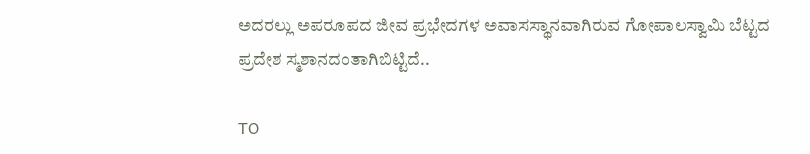ಅದರಲ್ಲು ಅಪರೂಪದ ಜೀವ ಪ್ರಭೇದಗಳ ಅವಾಸಸ್ಥಾನವಾಗಿರುವ ಗೋಪಾಲಸ್ವಾಮಿ ಬೆಟ್ಟದ ಪ್ರದೇಶ ಸ್ಮಶಾನದಂತಾಗಿಬಿಟ್ಟಿದೆ..

TO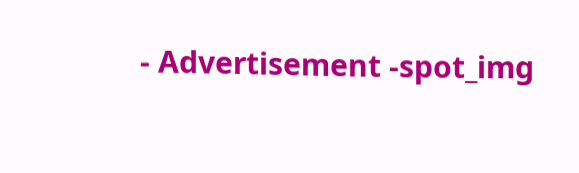- Advertisement -spot_img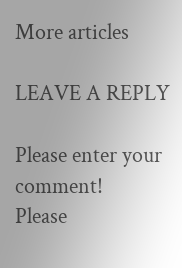More articles

LEAVE A REPLY

Please enter your comment!
Please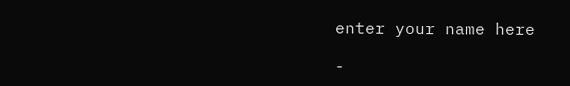enter your name here

-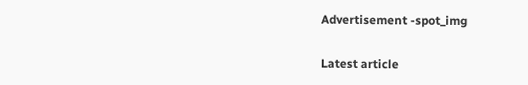Advertisement -spot_img

Latest article